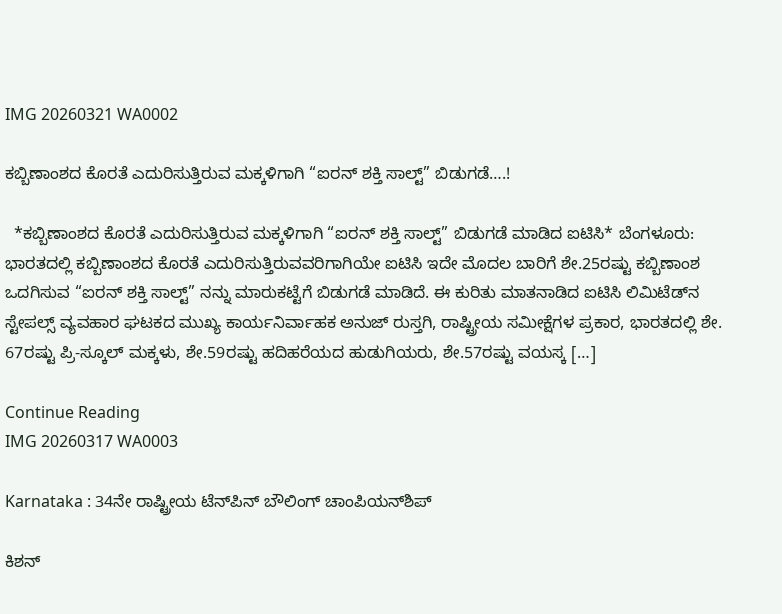IMG 20260321 WA0002

ಕಬ್ಬಿಣಾಂಶದ ಕೊರತೆ ಎದುರಿಸುತ್ತಿರುವ ಮಕ್ಕಳಿಗಾಗಿ “ಐರನ್‌ ಶಕ್ತಿ ಸಾಲ್ಟ್‌” ಬಿಡುಗಡೆ….!

  *ಕಬ್ಬಿಣಾಂಶದ ಕೊರತೆ ಎದುರಿಸುತ್ತಿರುವ ಮಕ್ಕಳಿಗಾಗಿ “ಐರನ್‌ ಶಕ್ತಿ ಸಾಲ್ಟ್‌” ಬಿಡುಗಡೆ ಮಾಡಿದ ಐಟಿಸಿ* ಬೆಂಗಳೂರು: ಭಾರತದಲ್ಲಿ ಕಬ್ಬಿಣಾಂಶದ ಕೊರತೆ ಎದುರಿಸುತ್ತಿರುವವರಿಗಾಗಿಯೇ ಐಟಿಸಿ ಇದೇ ಮೊದಲ ಬಾರಿಗೆ ಶೇ.25ರಷ್ಟು ಕಬ್ಬಿಣಾಂಶ ಒದಗಿಸುವ “ಐರನ್‌ ಶಕ್ತಿ ಸಾಲ್ಟ್” ನನ್ನು ಮಾರುಕಟ್ಟೆಗೆ ಬಿಡುಗಡೆ ಮಾಡಿದೆ. ಈ ಕುರಿತು ಮಾತನಾಡಿದ ಐಟಿಸಿ ಲಿಮಿಟೆಡ್‌ನ ಸ್ಟೇಪಲ್ಸ್ ವ್ಯವಹಾರ ಘಟಕದ ಮುಖ್ಯ ಕಾರ್ಯನಿರ್ವಾಹಕ ಅನುಜ್ ರುಸ್ತಗಿ, ರಾಷ್ಟ್ರೀಯ ಸಮೀಕ್ಷೆಗಳ ಪ್ರಕಾರ, ಭಾರತದಲ್ಲಿ ಶೇ. 67ರಷ್ಟು ಪ್ರಿ-ಸ್ಕೂಲ್ ಮಕ್ಕಳು, ಶೇ.59ರಷ್ಟು ಹದಿಹರೆಯದ ಹುಡುಗಿಯರು, ಶೇ.57ರಷ್ಟು ವಯಸ್ಕ […]

Continue Reading
IMG 20260317 WA0003

Karnataka : 34ನೇ ರಾಷ್ಟ್ರೀಯ ಟೆನ್‌ಪಿನ್ ಬೌಲಿಂಗ್ ಚಾಂಪಿಯನ್‌ಶಿಪ್

ಕಿಶನ್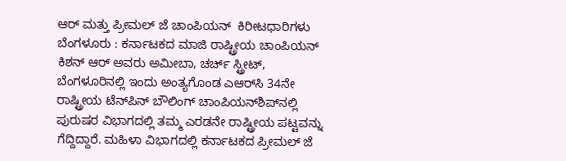ಆರ್ ಮತ್ತು ಪ್ರೀಮಲ್ ಜೆ ಚಾಂಪಿಯನ್  ಕಿರೀಟಧಾರಿಗಳು ಬೆಂಗಳೂರು : ಕರ್ನಾಟಕದ ಮಾಜಿ ರಾಷ್ಟ್ರೀಯ ಚಾಂಪಿಯನ್ ಕಿಶನ್ ಆರ್ ಅವರು ಅಮೀಬಾ, ಚರ್ಚ್ ಸ್ಟ್ರೀಟ್, ಬೆಂಗಳೂರಿನಲ್ಲಿ ಇಂದು ಅಂತ್ಯಗೊಂಡ ಎಆರ್‌ಸಿ 34ನೇ ರಾಷ್ಟ್ರೀಯ ಟೆನ್‌ಪಿನ್ ಬೌಲಿಂಗ್ ಚಾಂಪಿಯನ್‌ಶಿಪ್‌ನಲ್ಲಿ ಪುರುಷರ ವಿಭಾಗದಲ್ಲಿ ತಮ್ಮ ಎರಡನೇ ರಾಷ್ಟ್ರೀಯ ಪಟ್ಟವನ್ನು ಗೆದ್ದಿದ್ದಾರೆ. ಮಹಿಳಾ ವಿಭಾಗದಲ್ಲಿ ಕರ್ನಾಟಕದ ಪ್ರೀಮಲ್ ಜೆ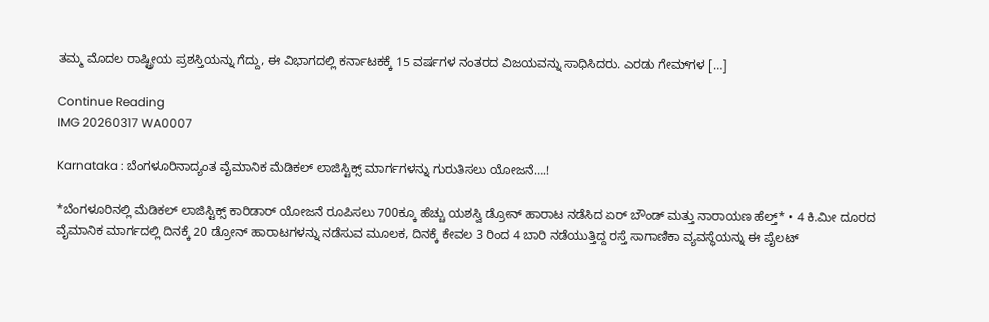ತಮ್ಮ ಮೊದಲ ರಾಷ್ಟ್ರೀಯ ಪ್ರಶಸ್ತಿಯನ್ನು ಗೆದ್ದು, ಈ ವಿಭಾಗದಲ್ಲಿ ಕರ್ನಾಟಕಕ್ಕೆ 15 ವರ್ಷಗಳ ನಂತರದ ವಿಜಯವನ್ನು ಸಾಧಿಸಿದರು. ಎರಡು ಗೇಮ್‌ಗಳ […]

Continue Reading
IMG 20260317 WA0007

Karnataka : ಬೆಂಗಳೂರಿನಾದ್ಯಂತ ವೈಮಾನಿಕ ಮೆಡಿಕಲ್ ಲಾಜಿಸ್ಟಿಕ್ಸ್ ಮಾರ್ಗಗಳನ್ನು ಗುರುತಿಸಲು ಯೋಜನೆ….!

*ಬೆಂಗಳೂರಿನಲ್ಲಿ ಮೆಡಿಕಲ್ ಲಾಜಿಸ್ಟಿಕ್ಸ್ ಕಾರಿಡಾರ್‌ ಯೋಜನೆ ರೂಪಿಸಲು 700ಕ್ಕೂ ಹೆಚ್ಚು ಯಶಸ್ವಿ ಡ್ರೋನ್ ಹಾರಾಟ ನಡೆಸಿದ ಏರ್‌ ಬೌಂಡ್ ಮತ್ತು ನಾರಾಯಣ ಹೆಲ್ತ್* • 4 ಕಿ.ಮೀ ದೂರದ ವೈಮಾನಿಕ ಮಾರ್ಗದಲ್ಲಿ ದಿನಕ್ಕೆ 20 ಡ್ರೋನ್ ಹಾರಾಟಗಳನ್ನು ನಡೆಸುವ ಮೂಲಕ, ದಿನಕ್ಕೆ ಕೇವಲ 3 ರಿಂದ 4 ಬಾರಿ ನಡೆಯುತ್ತಿದ್ದ ರಸ್ತೆ ಸಾಗಾಣಿಕಾ ವ್ಯವಸ್ಥೆಯನ್ನು ಈ ಪೈಲಟ್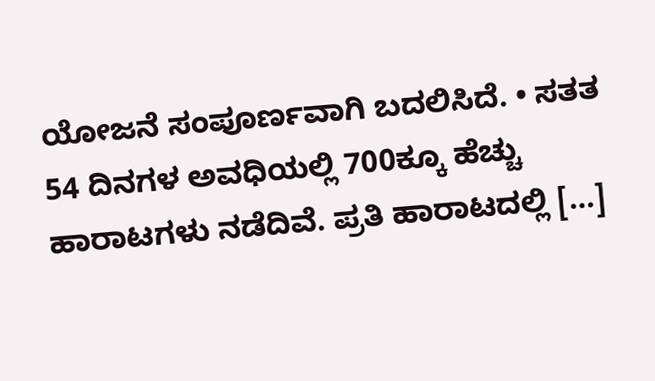ಯೋಜನೆ ಸಂಪೂರ್ಣವಾಗಿ ಬದಲಿಸಿದೆ. • ಸತತ 54 ದಿನಗಳ ಅವಧಿಯಲ್ಲಿ 700ಕ್ಕೂ ಹೆಚ್ಚು ಹಾರಾಟಗಳು ನಡೆದಿವೆ. ಪ್ರತಿ ಹಾರಾಟದಲ್ಲಿ […]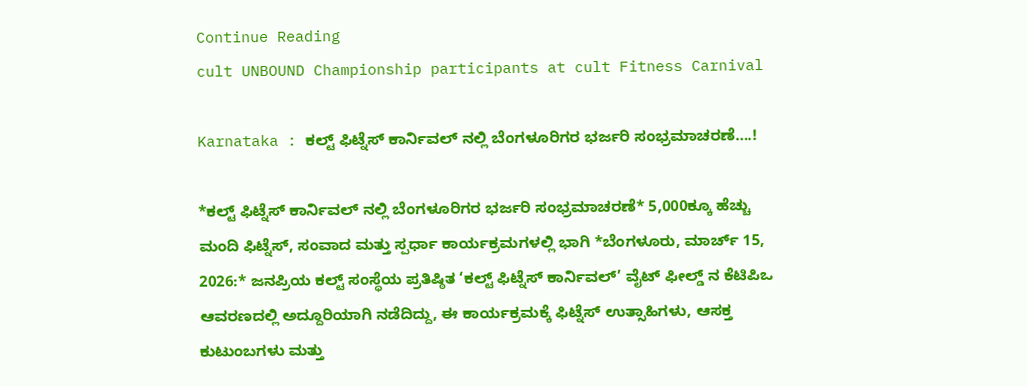Continue Reading
cult UNBOUND Championship participants at cult Fitness Carnival

Karnataka : ಕಲ್ಟ್ ಫಿಟ್ನೆಸ್ ಕಾರ್ನಿವಲ್ ನಲ್ಲಿ ಬೆಂಗಳೂರಿಗರ ಭರ್ಜರಿ ಸಂಭ್ರಮಾಚರಣೆ….!

*ಕಲ್ಟ್ ಫಿಟ್ನೆಸ್ ಕಾರ್ನಿವಲ್ ನಲ್ಲಿ ಬೆಂಗಳೂರಿಗರ ಭರ್ಜರಿ ಸಂಭ್ರಮಾಚರಣೆ* 5,000ಕ್ಕೂ ಹೆಚ್ಚು ಮಂದಿ ಫಿಟ್ನೆಸ್, ಸಂವಾದ ಮತ್ತು ಸ್ಪರ್ಧಾ ಕಾರ್ಯಕ್ರಮಗಳಲ್ಲಿ ಭಾಗಿ *ಬೆಂಗಳೂರು, ಮಾರ್ಚ್ 15, 2026:* ಜನಪ್ರಿಯ ಕಲ್ಟ್ ಸಂಸ್ಥೆಯ ಪ್ರತಿಷ್ಠಿತ ‘ಕಲ್ಟ್ ಫಿಟ್ನೆಸ್ ಕಾರ್ನಿವಲ್’ ವೈಟ್ ಫೀಲ್ಡ್ ನ ಕೆಟಿಪಿಒ ಆವರಣದಲ್ಲಿ ಅದ್ದೂರಿಯಾಗಿ ನಡೆದಿದ್ದು, ಈ ಕಾರ್ಯಕ್ರಮಕ್ಕೆ ಫಿಟ್ನೆಸ್ ಉತ್ಸಾಹಿಗಳು, ಆಸಕ್ತ ಕುಟುಂಬಗಳು ಮತ್ತು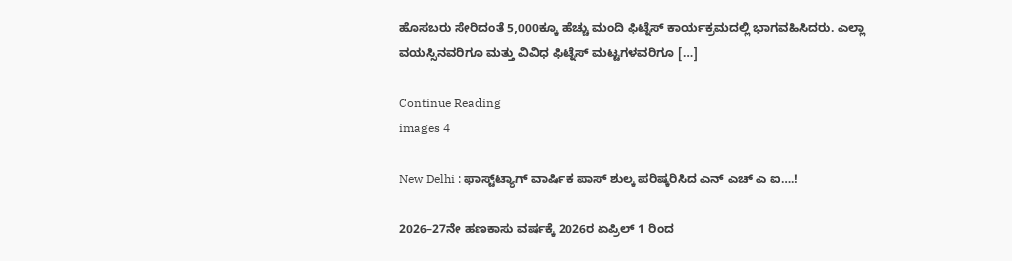ಹೊಸಬರು ಸೇರಿದಂತೆ 5,000ಕ್ಕೂ ಹೆಚ್ಚು ಮಂದಿ ಫಿಟ್ನೆಸ್ ಕಾರ್ಯಕ್ರಮದಲ್ಲಿ ಭಾಗವಹಿಸಿದರು. ಎಲ್ಲಾ ವಯಸ್ಸಿನವರಿಗೂ ಮತ್ತು ವಿವಿಧ ಫಿಟ್ನೆಸ್ ಮಟ್ಟಗಳವರಿಗೂ […]

Continue Reading
images 4

New Delhi : ಫಾಸ್ಟ್‌ಟ್ಯಾಗ್ ವಾರ್ಷಿಕ ಪಾಸ್ ಶುಲ್ಕ ಪರಿಷ್ಕರಿಸಿದ ಎನ್ ಎಚ್ ಎ ಐ….!

2026–27ನೇ ಹಣಕಾಸು ವರ್ಷಕ್ಕೆ 2026ರ ಏಪ್ರಿಲ್ 1 ರಿಂದ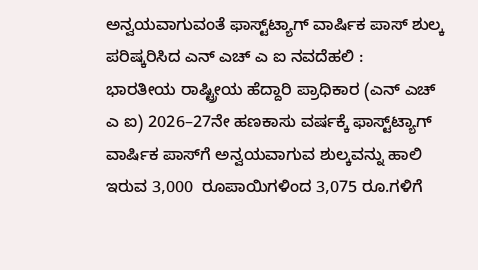ಅನ್ವಯವಾಗುವಂತೆ ಫಾಸ್ಟ್‌ಟ್ಯಾಗ್ ವಾರ್ಷಿಕ ಪಾಸ್ ಶುಲ್ಕ ಪರಿಷ್ಕರಿಸಿದ ಎನ್ ಎಚ್ ಎ ಐ ನವದೆಹಲಿ :   ಭಾರತೀಯ ರಾಷ್ಟ್ರೀಯ ಹೆದ್ದಾರಿ ಪ್ರಾಧಿಕಾರ (ಎನ್ ಎಚ್ ಎ ಐ) 2026–27ನೇ ಹಣಕಾಸು ವರ್ಷಕ್ಕೆ ಫಾಸ್ಟ್‌ಟ್ಯಾಗ್ ವಾರ್ಷಿಕ ಪಾಸ್‌ಗೆ ಅನ್ವಯವಾಗುವ ಶುಲ್ಕವನ್ನು ಹಾಲಿ ಇರುವ 3,000  ರೂಪಾಯಿಗಳಿಂದ 3,075 ರೂ.ಗಳಿಗೆ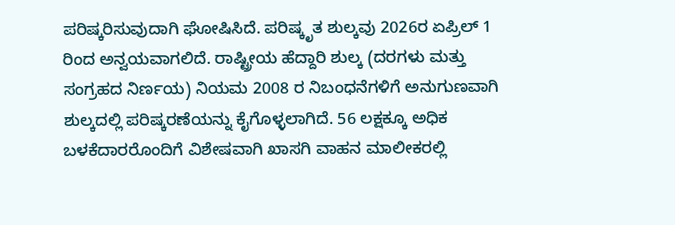ಪರಿಷ್ಕರಿಸುವುದಾಗಿ ಘೋಷಿಸಿದೆ. ಪರಿಷ್ಕೃತ ಶುಲ್ಕವು 2026ರ ಏಪ್ರಿಲ್ 1 ರಿಂದ ಅನ್ವಯವಾಗಲಿದೆ. ರಾಷ್ಟ್ರೀಯ ಹೆದ್ದಾರಿ ಶುಲ್ಕ (ದರಗಳು ಮತ್ತು ಸಂಗ್ರಹದ ನಿರ್ಣಯ) ನಿಯಮ 2008 ರ ನಿಬಂಧನೆಗಳಿಗೆ ಅನುಗುಣವಾಗಿ ಶುಲ್ಕದಲ್ಲಿ ಪರಿಷ್ಕರಣೆಯನ್ನು ಕೈಗೊಳ್ಳಲಾಗಿದೆ. 56 ಲಕ್ಷಕ್ಕೂ ಅಧಿಕ ಬಳಕೆದಾರರೊಂದಿಗೆ ವಿಶೇಷವಾಗಿ ಖಾಸಗಿ ವಾಹನ ಮಾಲೀಕರಲ್ಲಿ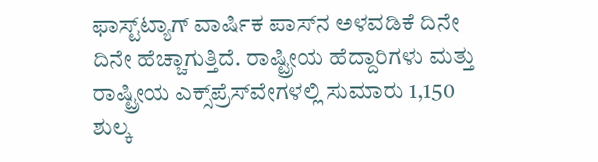ಫಾಸ್ಟ್‌ಟ್ಯಾಗ್ ವಾರ್ಷಿಕ ಪಾಸ್‌ನ ಅಳವಡಿಕೆ ದಿನೇ ದಿನೇ ಹೆಚ್ಚಾಗುತ್ತಿದೆ. ರಾಷ್ಟ್ರೀಯ ಹೆದ್ದಾರಿಗಳು ಮತ್ತು ರಾಷ್ಟ್ರೀಯ ಎಕ್ಸ್‌ಪ್ರೆಸ್‌ವೇಗಳಲ್ಲಿ ಸುಮಾರು 1,150 ಶುಲ್ಕ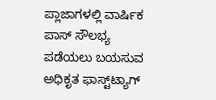ಪ್ಲಾಜಾಗಳಲ್ಲಿ ವಾರ್ಷಿಕ ಪಾಸ್ ಸೌಲಭ್ಯ ಪಡೆಯಲು ಬಯಸುವ ಅಧಿಕೃತ ಫಾಸ್ಟ್‌ಟ್ಯಾಗ್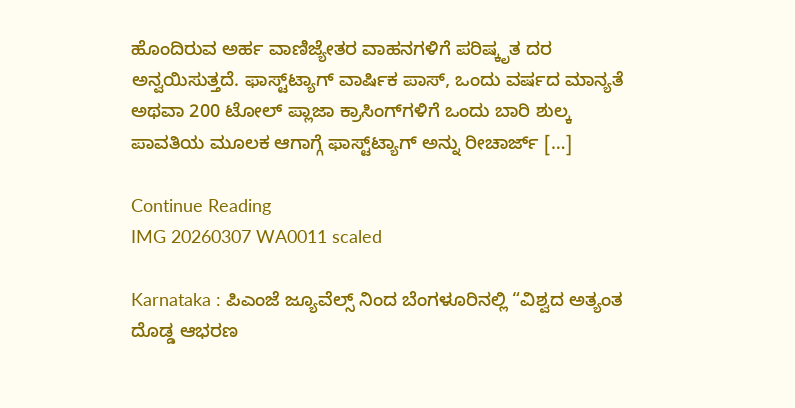ಹೊಂದಿರುವ ಅರ್ಹ ವಾಣಿಜ್ಯೇತರ ವಾಹನಗಳಿಗೆ ಪರಿಷ್ಕೃತ ದರ ಅನ್ವಯಿಸುತ್ತದೆ. ಫಾಸ್ಟ್‌ಟ್ಯಾಗ್ ವಾರ್ಷಿಕ ಪಾಸ್, ಒಂದು ವರ್ಷದ ಮಾನ್ಯತೆ ಅಥವಾ 200 ಟೋಲ್ ಪ್ಲಾಜಾ ಕ್ರಾಸಿಂಗ್‌ಗಳಿಗೆ ಒಂದು ಬಾರಿ ಶುಲ್ಕ ಪಾವತಿಯ ಮೂಲಕ ಆಗಾಗ್ಗೆ ಫಾಸ್ಟ್‌ಟ್ಯಾಗ್ ಅನ್ನು ರೀಚಾರ್ಜ್ […]

Continue Reading
IMG 20260307 WA0011 scaled

Karnataka : ಪಿಎಂಜೆ ಜ್ಯೂವೆಲ್ಸ್ ನಿಂದ ಬೆಂಗಳೂರಿನಲ್ಲಿ “ವಿಶ್ವದ ಅತ್ಯಂತ ದೊಡ್ಡ ಆಭರಣ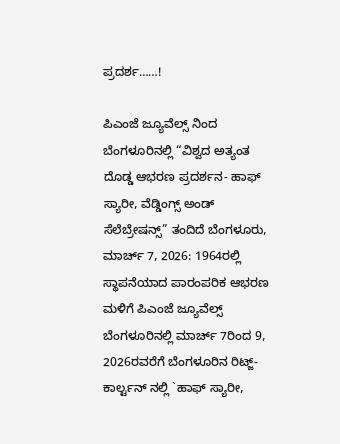ಪ್ರದರ್ಶ……!

ಪಿಎಂಜೆ ಜ್ಯೂವೆಲ್ಸ್ ನಿಂದ ಬೆಂಗಳೂರಿನಲ್ಲಿ “ವಿಶ್ವದ ಅತ್ಯಂತ ದೊಡ್ಡ ಆಭರಣ ಪ್ರದರ್ಶನ- ಹಾಫ್ ಸ್ಯಾರೀ, ವೆಡ್ಡಿಂಗ್ಸ್ ಅಂಡ್ ಸೆಲೆಬ್ರೇಷನ್ಸ್” ತಂದಿದೆ ಬೆಂಗಳೂರು, ಮಾರ್ಚ್ 7, 2026: 1964ರಲ್ಲಿ ಸ್ಥಾಪನೆಯಾದ ಪಾರಂಪರಿಕ ಆಭರಣ ಮಳಿಗೆ ಪಿಎಂಜೆ ಜ್ಯೂವೆಲ್ಸ್ ಬೆಂಗಳೂರಿನಲ್ಲಿ ಮಾರ್ಚ್ 7ರಿಂದ 9, 2026ರವರೆಗೆ ಬೆಂಗಳೂರಿನ ರಿಟ್ಜ್-ಕಾರ್ಲ್ಟನ್ ನಲ್ಲಿ `ಹಾಫ್ ಸ್ಯಾರೀ,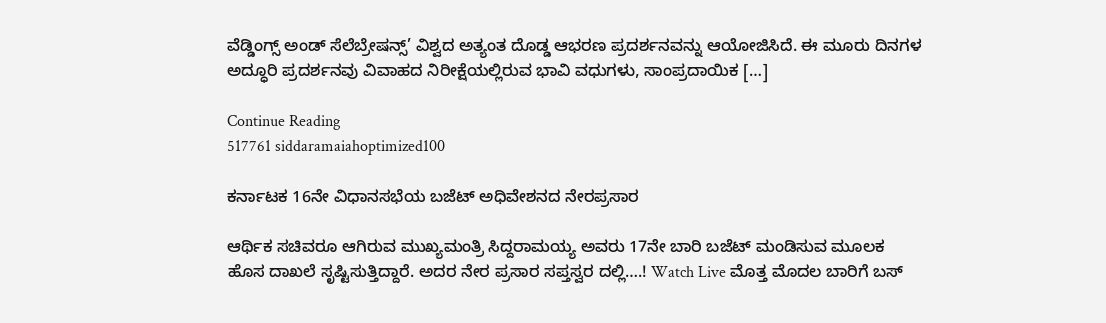ವೆಡ್ಡಿಂಗ್ಸ್ ಅಂಡ್ ಸೆಲೆಬ್ರೇಷನ್ಸ್’ ವಿಶ್ವದ ಅತ್ಯಂತ ದೊಡ್ಡ ಆಭರಣ ಪ್ರದರ್ಶನವನ್ನು ಆಯೋಜಿಸಿದೆ. ಈ ಮೂರು ದಿನಗಳ ಅದ್ಧೂರಿ ಪ್ರದರ್ಶನವು ವಿವಾಹದ ನಿರೀಕ್ಷೆಯಲ್ಲಿರುವ ಭಾವಿ ವಧುಗಳು, ಸಾಂಪ್ರದಾಯಿಕ […]

Continue Reading
517761 siddaramaiahoptimized100

ಕರ್ನಾಟಕ 16ನೇ ವಿಧಾನಸಭೆಯ ಬಜೆಟ್ ಅಧಿವೇಶನದ ನೇರಪ್ರಸಾರ

ಆರ್ಥಿಕ ಸಚಿವರೂ ಆಗಿರುವ ಮುಖ್ಯಮಂತ್ರಿ ಸಿದ್ದರಾಮಯ್ಯ ಅವರು 17ನೇ ಬಾರಿ ಬಜೆಟ್ ಮಂಡಿಸುವ ಮೂಲಕ ಹೊಸ ದಾಖಲೆ ಸೃಷ್ಟಿಸುತ್ತಿದ್ದಾರೆ. ಅದರ ನೇರ ಪ್ರಸಾರ ಸಪ್ತಸ್ವರ ದಲ್ಲಿ….! Watch Live ಮೊತ್ತ ಮೊದಲ ಬಾರಿಗೆ ಬಸ್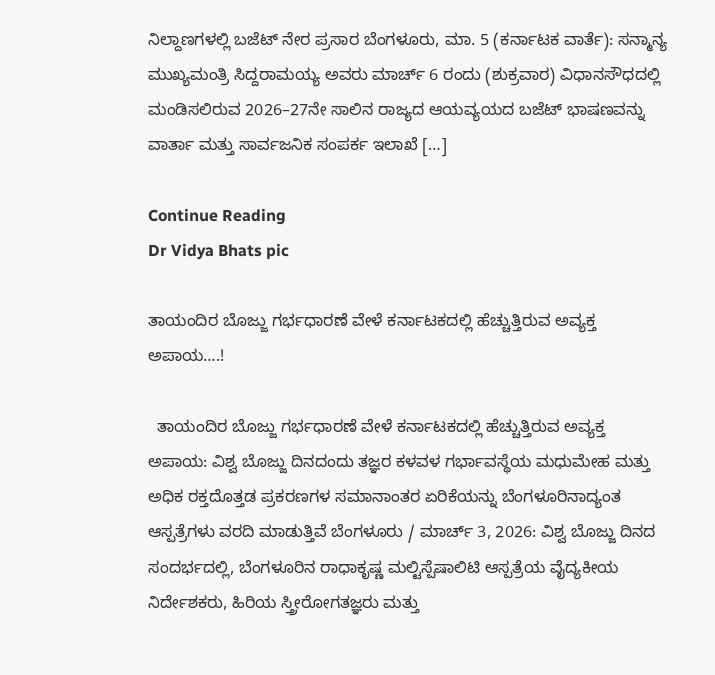ನಿಲ್ದಾಣಗಳಲ್ಲಿ ಬಜೆಟ್ ನೇರ ಪ್ರಸಾರ ಬೆಂಗಳೂರು, ಮಾ. 5 (ಕರ್ನಾಟಕ ವಾರ್ತೆ): ಸನ್ಮಾನ್ಯ ಮುಖ್ಯಮಂತ್ರಿ ಸಿದ್ದರಾಮಯ್ಯ ಅವರು ಮಾರ್ಚ್ 6 ರಂದು (ಶುಕ್ರವಾರ) ವಿಧಾನಸೌಧದಲ್ಲಿ ಮಂಡಿಸಲಿರುವ 2026–27ನೇ ಸಾಲಿನ ರಾಜ್ಯದ ಆಯವ್ಯಯದ ಬಜೆಟ್ ಭಾಷಣವನ್ನು ವಾರ್ತಾ ಮತ್ತು ಸಾರ್ವಜನಿಕ ಸಂಪರ್ಕ ಇಲಾಖೆ […]

Continue Reading
Dr Vidya Bhats pic

ತಾಯಂದಿರ ಬೊಜ್ಜು ಗರ್ಭಧಾರಣೆ ವೇಳೆ ಕರ್ನಾಟಕದಲ್ಲಿ ಹೆಚ್ಚುತ್ತಿರುವ ಅವ್ಯಕ್ತ ಅಪಾಯ….!

  ತಾಯಂದಿರ ಬೊಜ್ಜು ಗರ್ಭಧಾರಣೆ ವೇಳೆ ಕರ್ನಾಟಕದಲ್ಲಿ ಹೆಚ್ಚುತ್ತಿರುವ ಅವ್ಯಕ್ತ ಅಪಾಯ: ವಿಶ್ವ ಬೊಜ್ಜು ದಿನದಂದು ತಜ್ಞರ ಕಳವಳ ಗರ್ಭಾವಸ್ಥೆಯ ಮಧುಮೇಹ ಮತ್ತು ಅಧಿಕ ರಕ್ತದೊತ್ತಡ ಪ್ರಕರಣಗಳ ಸಮಾನಾಂತರ ಏರಿಕೆಯನ್ನು ಬೆಂಗಳೂರಿನಾದ್ಯಂತ ಆಸ್ಪತ್ರೆಗಳು ವರದಿ ಮಾಡುತ್ತಿವೆ ಬೆಂಗಳೂರು / ಮಾರ್ಚ್ 3, 2026: ವಿಶ್ವ ಬೊಜ್ಜು ದಿನದ ಸಂದರ್ಭದಲ್ಲಿ, ಬೆಂಗಳೂರಿನ ರಾಧಾಕೃಷ್ಣ ಮಲ್ಟಿಸ್ಪೆಷಾಲಿಟಿ ಆಸ್ಪತ್ರೆಯ ವೈದ್ಯಕೀಯ ನಿರ್ದೇಶಕರು, ಹಿರಿಯ ಸ್ತ್ರೀರೋಗತಜ್ಞರು ಮತ್ತು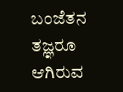ಬಂಜೆತನ ತಜ್ಞರೂ ಆಗಿರುವ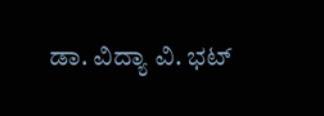ಡಾ. ವಿದ್ಯಾ ವಿ. ಭಟ್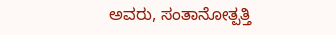ಅವರು, ಸಂತಾನೋತ್ಪತ್ತಿ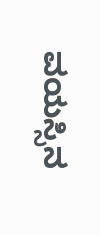ವಯಸ್ಸಿನ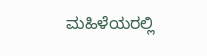ಮಹಿಳೆಯರಲ್ಲಿ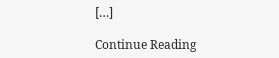[…]

Continue Reading